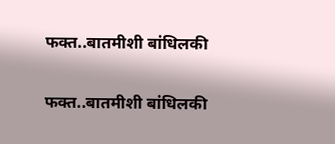फक्त..बातमीशी बांधिलकी

फक्त..बातमीशी बांधिलकी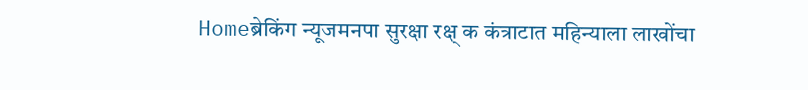Homeब्रेकिंग न्यूजमनपा सुरक्षा रक्ष् क कंत्राटात महिन्याला लाखोंचा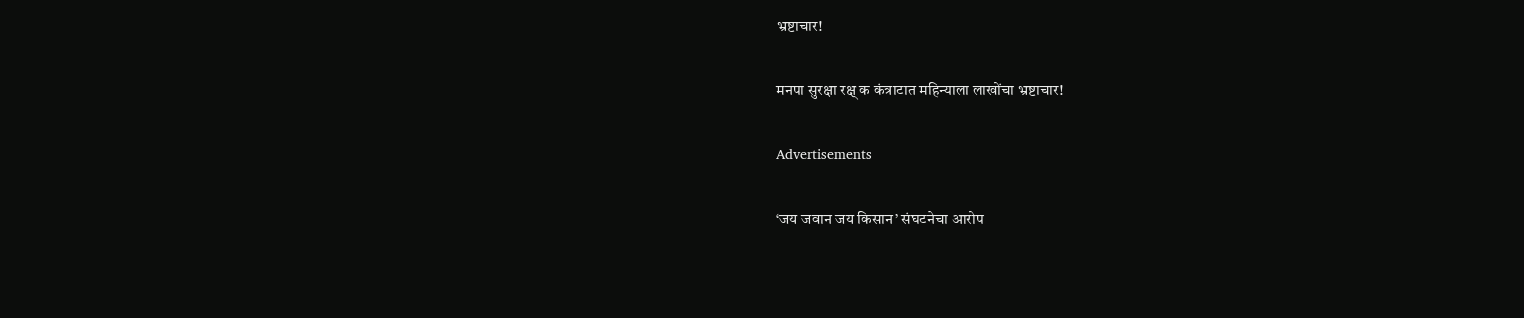भ्रष्टाचार!

मनपा सुरक्षा रक्ष् क कंत्राटात महिन्याला लाखोंचा भ्रष्टाचार!

Advertisements

‘जय जवान जय किसान’ संघटनेचा आरोप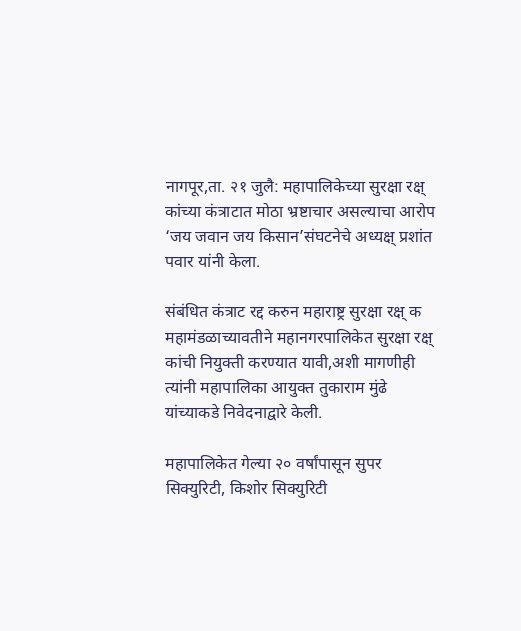नागपूर,ता. २१ जुलै: महापालिकेच्या सुरक्षा रक्ष् कांच्या कंत्राटात मोठा भ्रष्टाचार असल्याचा आरोप ‘जय जवान जय किसान’संघटनेचे अध्यक्ष् प्रशांत पवार यांनी केला.

संबंधित कंत्राट रद्द करुन महाराष्ट्र सुरक्षा रक्ष् क महामंडळाच्यावतीने महानगरपालिकेत सुरक्षा रक्ष् कांची नियुक्ती करण्यात यावी,अशी मागणीही त्यांनी महापालिका आयुक्त तुकाराम मुंढे यांच्याकडे निवेदनाद्वारे केली.

महापालिकेत गेल्या २० वर्षांपासून सुपर सिक्युरिटी, किशोर सिक्युरिटी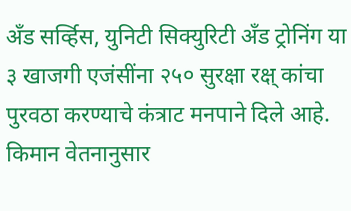अँड सर्व्हिस, युनिटी सिक्युरिटी अँड ट्रोनिंग या ३ खाजगी एजंसींना २५० सुरक्षा रक्ष् कांचा पुरवठा करण्याचे कंत्राट मनपाने दिले आहे. किमान वेतनानुसार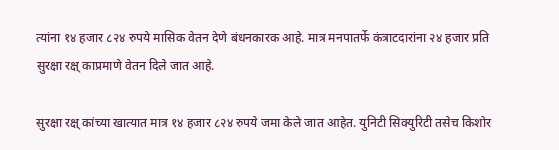त्यांना १४ हजार ८२४ रुपये मासिक वेतन देणे बंधनकारक आहे. मात्र मनपातर्फे कंत्राटदारांना २४ हजार प्रति सुरक्षा रक्ष् काप्रमाणे वेतन दिले जात आहे.

सुरक्षा रक्ष् कांच्या खात्यात मात्र १४ हजार ८२४ रुपये जमा केले जात आहेत. युनिटी सिक्युरिटी तसेच किशोर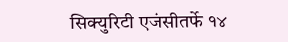सिक्युरिटी एजंसीतर्फे १४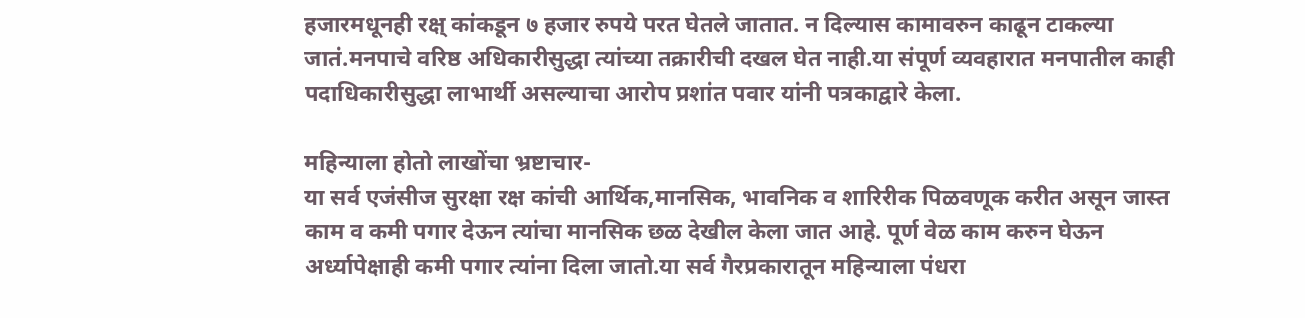हजारमधूनही रक्ष् कांकडून ७ हजार रुपये परत घेतले जातात. न दिल्यास कामावरुन काढून टाकल्या जातं.मनपाचे वरिष्ठ अधिकारीसुद्धा त्यांच्या तक्रारीची दखल घेत नाही.या संपूर्ण व्यवहारात मनपातील काही पदाधिकारीसुद्धा लाभार्थी असल्याचा आरोप प्रशांत पवार यांनी पत्रकाद्वारे केला.

महिन्याला होतो लाखोंचा भ्रष्टाचार-
या सर्व एजंसीज सुरक्षा रक्ष कांची आर्थिक,मानसिक, भावनिक व शारिरीक पिळवणूक करीत असून जास्त काम व कमी पगार देऊन त्यांचा मानसिक छळ देखील केला जात आहे. पूर्ण वेळ काम करुन घेऊन अर्ध्यापेक्षाही कमी पगार त्यांना दिला जातो.या सर्व गैरप्रकारातून महिन्याला पंधरा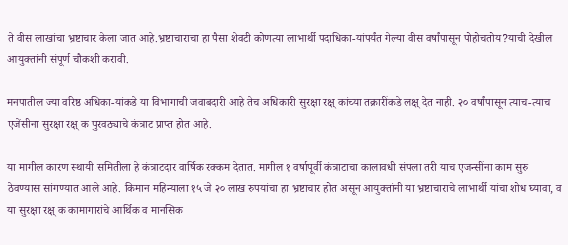ते वीस लाखांचा भ्रष्टाचार केला जात आहे.भ्रष्टाचाराचा हा पैसा शेवटी कोणत्या लाभार्थी पदाधिका-यांपर्यंत गेल्या वीस वर्षांपासून पोहोचतोय?याची देखील आयुक्तांनी संपूर्ण चौकशी करावी.

मनपातील ज्या वरिष्ठ अधिका-यांकडे या विभागाची जवाबदारी आहे तेच अधिकारी सुरक्षा रक्ष् कांच्या तक्रारींकडे लक्ष् देत नाही. २० वर्षांपासून त्याच-त्याच एजेंसीना सुरक्षा रक्ष् क पुरवठ्याचे कंत्राट प्राप्त होत आहे.

या मागील कारण स्थायी समितीला हे कंत्राटदार वार्षिक रक्कम देतात. मागील १ वर्षापूर्वी कंत्राटाचा कालावधी संपला तरी याच एजन्सींना काम सुरु ठेवण्यास सांगण्यात आले आहे. किमान महिन्याला १५ जे २० लाख रुपयांचा हा भ्रष्टाचार होत असून आयुक्तांनी या भ्रष्टाचाराचे लाभार्थी यांचा शोध घ्यावा, व या सुरक्षा रक्ष् क कामागारांचे आर्थिक व मानसिक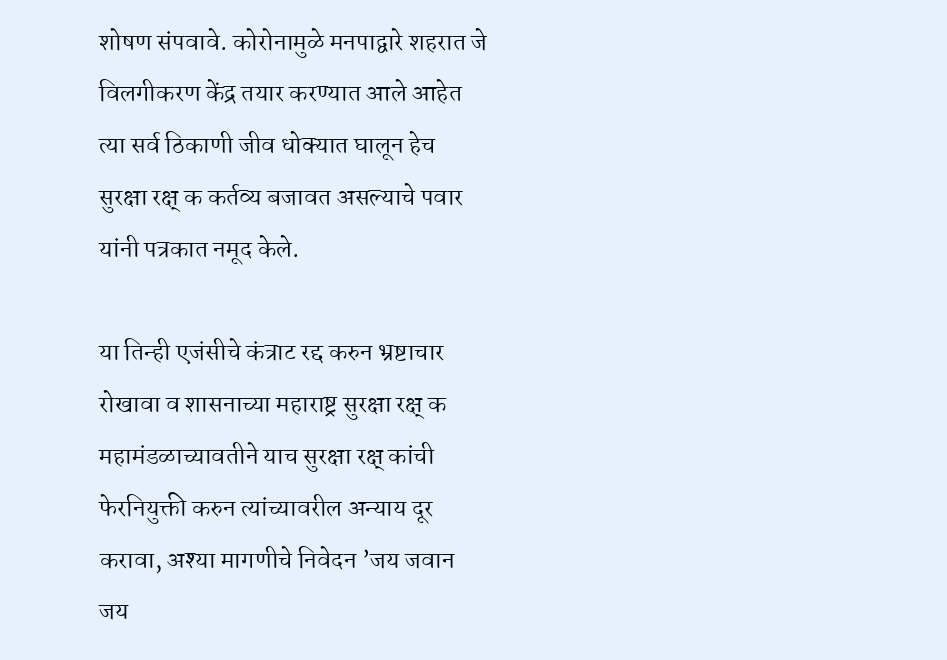शोषण संपवावे. कोरोनामुळे मनपाद्वारे शहरात जे विलगीकरण केंद्र तयार करण्यात आले आहेत त्या सर्व ठिकाणी जीव धोक्यात घालून हेच सुरक्षा रक्ष् क कर्तव्य बजावत असल्याचे पवार यांनी पत्रकात नमूद केले.

या तिन्ही एजंसीचे कंत्राट रद्द करुन भ्रष्टाचार रोखावा व शासनाच्या महाराष्ट्र सुरक्षा रक्ष् क महामंडळाच्यावतीने याच सुरक्षा रक्ष् कांची फेरनियुक्ती करुन त्यांच्यावरील अन्याय दूर करावा, अश्‍या मागणीचे निवेदन ’जय जवान जय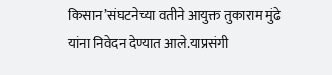किसान’संघटनेच्या वतीने आयुक्त तुकाराम मुंढे यांना निवेदन देण्यात आले.याप्रसंगी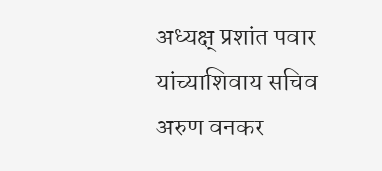अध्यक्ष् प्रशांत पवार यांच्याशिवाय सचिव अरुण वनकर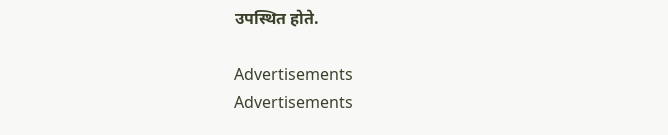उपस्थित होते.

Advertisements
Advertisements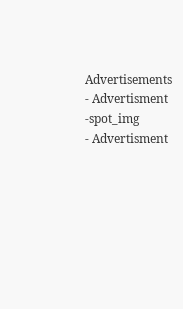Advertisements
- Advertisment -spot_img
- Advertisment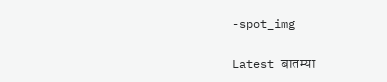-spot_img

Latest बातम्या